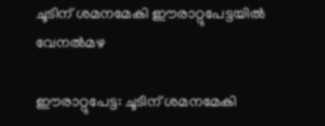ചൂടിന് ശമനമേകി ഈരാറ്റുപേട്ടയിൽ വേനൽമഴ

ഈരാറ്റുപേട്ട: ചൂടിന് ശമനമേകി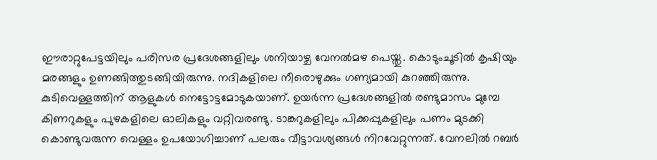ഈരാറ്റുപേട്ടയിലും പരിസര പ്രദേശങ്ങളിലും ശനിയാഴ്ച വേനൽമഴ പെയ്തു. കൊടുംചൂടിൽ കൃഷിയും മരങ്ങളും ഉണങ്ങിത്തുടങ്ങിയിരുന്നു. നദികളിലെ നീരൊഴുക്കും ഗണ്യമായി കുറഞ്ഞിരുന്നു. കുടിവെള്ളത്തിന് ആളുകൾ നെട്ടോട്ടമോടുകയാണ്. ഉയർന്ന പ്രദേശങ്ങളിൽ രണ്ടുമാസം മുമ്പേ കിണറുകളും പുഴകളിലെ ഓലികളും വറ്റിവരണ്ടു. ടാങ്കറുകളിലും പിക്കപ്പുകളിലും പണം മുടക്കി കൊണ്ടുവരുന്ന വെള്ളം ഉപയോഗിച്ചാണ് പലരും വീട്ടാവശ്യങ്ങൾ നിറവേറ്റുന്നത്. വേനലിൽ റബർ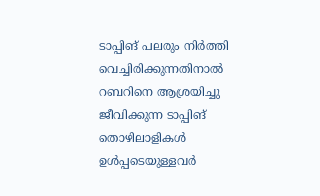ടാപ്പിങ് പലരും നിർത്തി വെച്ചിരിക്കുന്നതിനാൽ റബറിനെ ആശ്രയിച്ചു ജീവിക്കുന്ന ടാപ്പിങ് തൊഴിലാളികൾ ഉൾപ്പടെയുള്ളവർ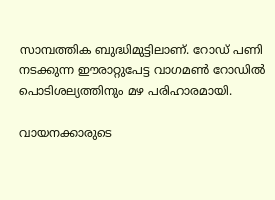സാമ്പത്തിക ബുദ്ധിമുട്ടിലാണ്. റോഡ് പണി നടക്കുന്ന ഈരാറ്റുപേട്ട വാഗമൺ റോഡിൽ പൊടിശല്യത്തിനും മഴ പരിഹാരമായി.

വായനക്കാരുടെ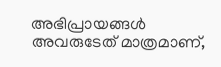അഭിപ്രായങ്ങള്‍ അവരുടേത് മാത്രമാണ്,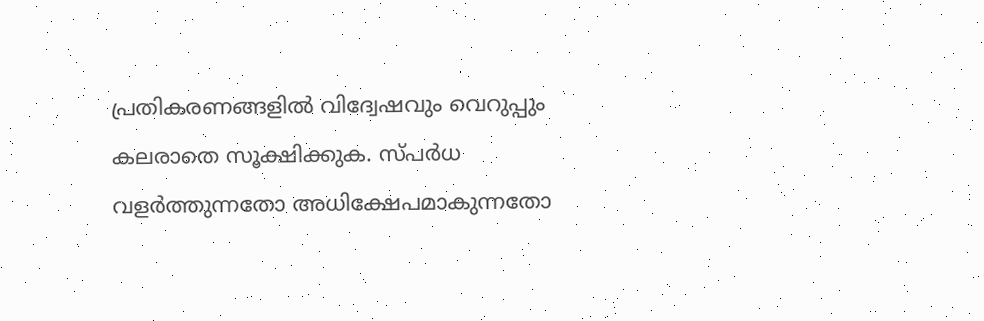പ്രതികരണങ്ങളിൽ വിദ്വേഷവും വെറുപ്പും കലരാതെ സൂക്ഷിക്കുക. സ്പർധ വളർത്തുന്നതോ അധിക്ഷേപമാകുന്നതോ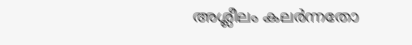അശ്ലീലം കലർന്നതോ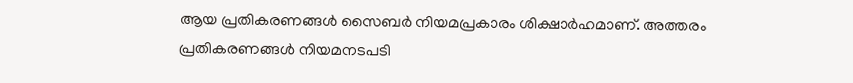ആയ പ്രതികരണങ്ങൾ സൈബർ നിയമപ്രകാരം ശിക്ഷാർഹമാണ്. അത്തരം പ്രതികരണങ്ങൾ നിയമനടപടി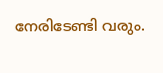നേരിടേണ്ടി വരും.